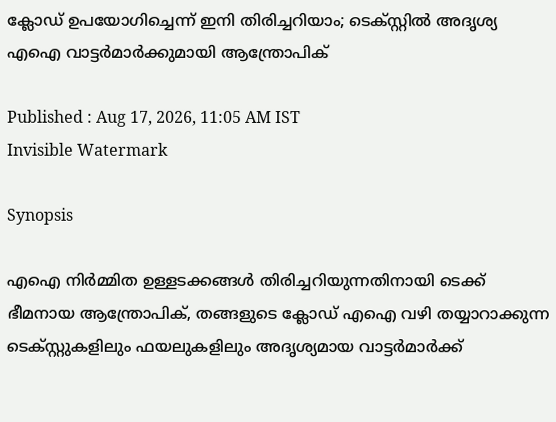ക്ലോഡ് ഉപയോഗിച്ചെന്ന് ഇനി തിരിച്ചറിയാം; ടെക്സ്റ്റിൽ അദൃശ്യ എഐ വാട്ടർമാർക്കുമായി ആന്ത്രോപിക്

Published : Aug 17, 2026, 11:05 AM IST
Invisible Watermark

Synopsis

എഐ നിർമ്മിത ഉള്ളടക്കങ്ങൾ തിരിച്ചറിയുന്നതിനായി ടെക്ക് ഭീമനായ ആന്ത്രോപിക്, തങ്ങളുടെ ക്ലോഡ് എഐ വഴി തയ്യാറാക്കുന്ന ടെക്സ്റ്റുകളിലും ഫയലുകളിലും അദൃശ്യമായ വാട്ടർമാർക്ക്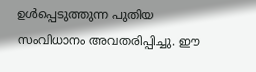ഉൾപ്പെടുത്തുന്ന പുതിയ സംവിധാനം അവതരിപ്പിച്ചു. ഈ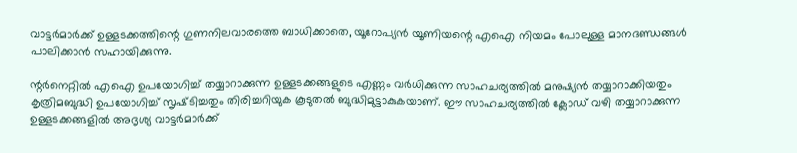വാട്ടർമാർക്ക് ഉള്ളടക്കത്തിന്റെ ഗുണനിലവാരത്തെ ബാധിക്കാതെ, യൂറോപ്യൻ യൂണിയന്റെ എഐ നിയമം പോലുള്ള മാനദണ്ഡങ്ങൾ പാലിക്കാൻ സഹായിക്കുന്നു.

ന്റർനെറ്റിൽ എഐ ഉപയോഗിച്ച് തയ്യാറാക്കുന്ന ഉള്ളടക്കങ്ങളുടെ എണ്ണം വർധിക്കുന്ന സാഹചര്യത്തിൽ മനുഷ്യൻ തയ്യാറാക്കിയതും കൃത്രിമബുദ്ധി ഉപയോഗിച്ച് സൃഷ്‍ടിച്ചതും തിരിച്ചറിയുക കൂടുതൽ ബുദ്ധിമുട്ടാകുകയാണ്. ഈ സാഹചര്യത്തിൽ ക്ലോഡ് വഴി തയ്യാറാക്കുന്ന ഉള്ളടക്കങ്ങളിൽ അദൃശ്യ വാട്ടർമാർക്ക്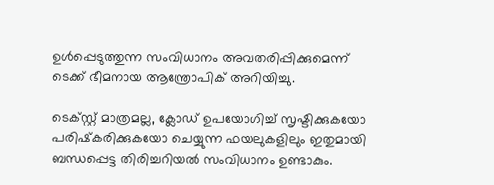ഉൾപ്പെടുത്തുന്ന സംവിധാനം അവതരിപ്പിക്കുമെന്ന് ടെക്ക് ഭീമനായ ആന്ത്രോപിക് അറിയിച്ചു.

ടെക്സ്റ്റ് മാത്രമല്ല, ക്ലോഡ് ഉപയോഗിച്ച് സൃഷ്ടിക്കുകയോ പരിഷ്‍കരിക്കുകയോ ചെയ്യുന്ന ഫയലുകളിലും ഇതുമായി ബന്ധപ്പെട്ട തിരിച്ചറിയൽ സംവിധാനം ഉണ്ടാകും.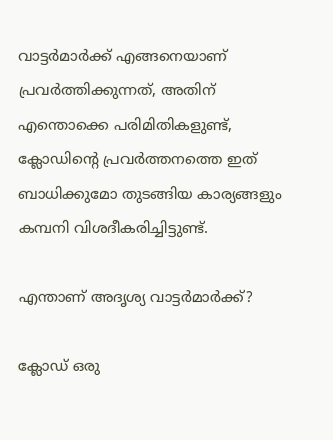വാട്ടർമാർക്ക് എങ്ങനെയാണ് പ്രവർത്തിക്കുന്നത്, അതിന് എന്തൊക്കെ പരിമിതികളുണ്ട്, ക്ലോഡിന്റെ പ്രവർത്തനത്തെ ഇത് ബാധിക്കുമോ തുടങ്ങിയ കാര്യങ്ങളും കമ്പനി വിശദീകരിച്ചിട്ടുണ്ട്.

എന്താണ് അദൃശ്യ വാട്ടർമാർക്ക്?

ക്ലോഡ് ഒരു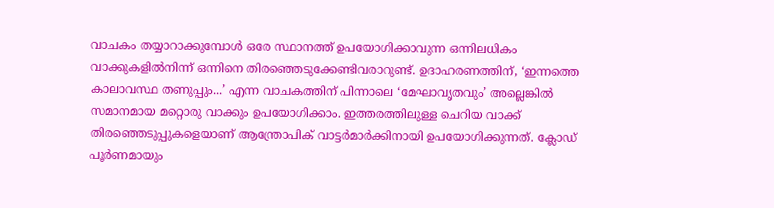വാചകം തയ്യാറാക്കുമ്പോൾ ഒരേ സ്ഥാനത്ത് ഉപയോഗിക്കാവുന്ന ഒന്നിലധികം വാക്കുകളിൽനിന്ന് ഒന്നിനെ തിരഞ്ഞെടുക്കേണ്ടിവരാറുണ്ട്. ഉദാഹരണത്തിന്, ‘ഇന്നത്തെ കാലാവസ്ഥ തണുപ്പും...’ എന്ന വാചകത്തിന് പിന്നാലെ ‘മേഘാവൃതവും’ അല്ലെങ്കിൽ സമാനമായ മറ്റൊരു വാക്കും ഉപയോഗിക്കാം. ഇത്തരത്തിലുള്ള ചെറിയ വാക്ക് തിരഞ്ഞെടുപ്പുകളെയാണ് ആന്ത്രോപിക് വാട്ടർമാർക്കിനായി ഉപയോഗിക്കുന്നത്. ക്ലോഡ് പൂർണമായും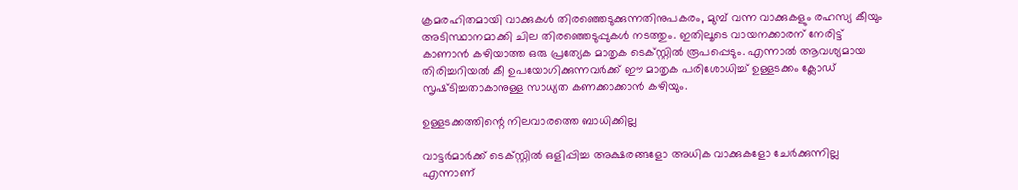ക്രമരഹിതമായി വാക്കുകൾ തിരഞ്ഞെടുക്കുന്നതിനുപകരം, മുമ്പ് വന്ന വാക്കുകളും രഹസ്യ കീയും അടിസ്ഥാനമാക്കി ചില തിരഞ്ഞെടുപ്പുകൾ നടത്തും. ഇതിലൂടെ വായനക്കാരന് നേരിട്ട് കാണാൻ കഴിയാത്ത ഒരു പ്രത്യേക മാതൃക ടെക്സ്റ്റിൽ രൂപപ്പെടും. എന്നാൽ ആവശ്യമായ തിരിച്ചറിയൽ കീ ഉപയോഗിക്കുന്നവർക്ക് ഈ മാതൃക പരിശോധിച്ച് ഉള്ളടക്കം ക്ലോഡ് സൃഷ്‍ടിച്ചതാകാനുള്ള സാധ്യത കണക്കാക്കാൻ കഴിയും.

ഉള്ളടക്കത്തിന്റെ നിലവാരത്തെ ബാധിക്കില്ല

വാട്ടർമാർക്ക് ടെക്സ്റ്റിൽ ഒളിപ്പിച്ച അക്ഷരങ്ങളോ അധിക വാക്കുകളോ ചേർക്കുന്നില്ല എന്നാണ്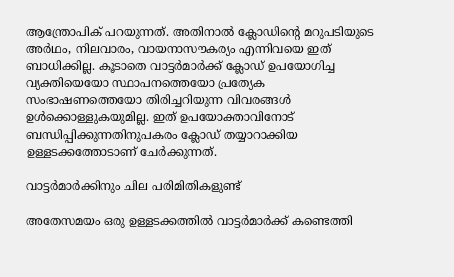ആന്ത്രോപിക് പറയുന്നത്. അതിനാൽ ക്ലോഡിന്റെ മറുപടിയുടെ അർഥം, നിലവാരം, വായനാസൗകര്യം എന്നിവയെ ഇത് ബാധിക്കില്ല. കൂടാതെ വാട്ടർമാർക്ക് ക്ലോഡ് ഉപയോഗിച്ച വ്യക്തിയെയോ സ്ഥാപനത്തെയോ പ്രത്യേക സംഭാഷണത്തെയോ തിരിച്ചറിയുന്ന വിവരങ്ങൾ ഉൾക്കൊള്ളുകയുമില്ല. ഇത് ഉപയോക്താവിനോട് ബന്ധിപ്പിക്കുന്നതിനുപകരം ക്ലോഡ് തയ്യാറാക്കിയ ഉള്ളടക്കത്തോടാണ് ചേർക്കുന്നത്.

വാട്ടർമാർക്കിനും ചില പരിമിതികളുണ്ട്

അതേസമയം ഒരു ഉള്ളടക്കത്തിൽ വാട്ടർമാർക്ക് കണ്ടെത്തി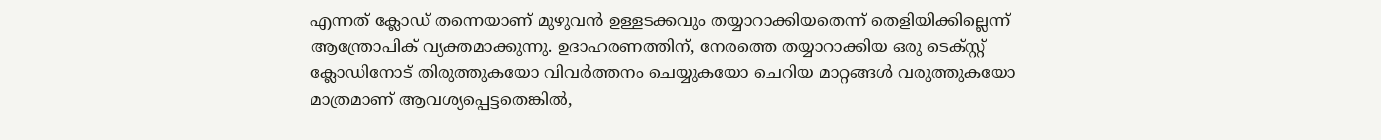എന്നത് ക്ലോഡ് തന്നെയാണ് മുഴുവൻ ഉള്ളടക്കവും തയ്യാറാക്കിയതെന്ന് തെളിയിക്കില്ലെന്ന് ആന്ത്രോപിക് വ്യക്തമാക്കുന്നു. ഉദാഹരണത്തിന്, നേരത്തെ തയ്യാറാക്കിയ ഒരു ടെക്സ്റ്റ് ക്ലോഡിനോട് തിരുത്തുകയോ വിവർത്തനം ചെയ്യുകയോ ചെറിയ മാറ്റങ്ങൾ വരുത്തുകയോ മാത്രമാണ് ആവശ്യപ്പെട്ടതെങ്കിൽ,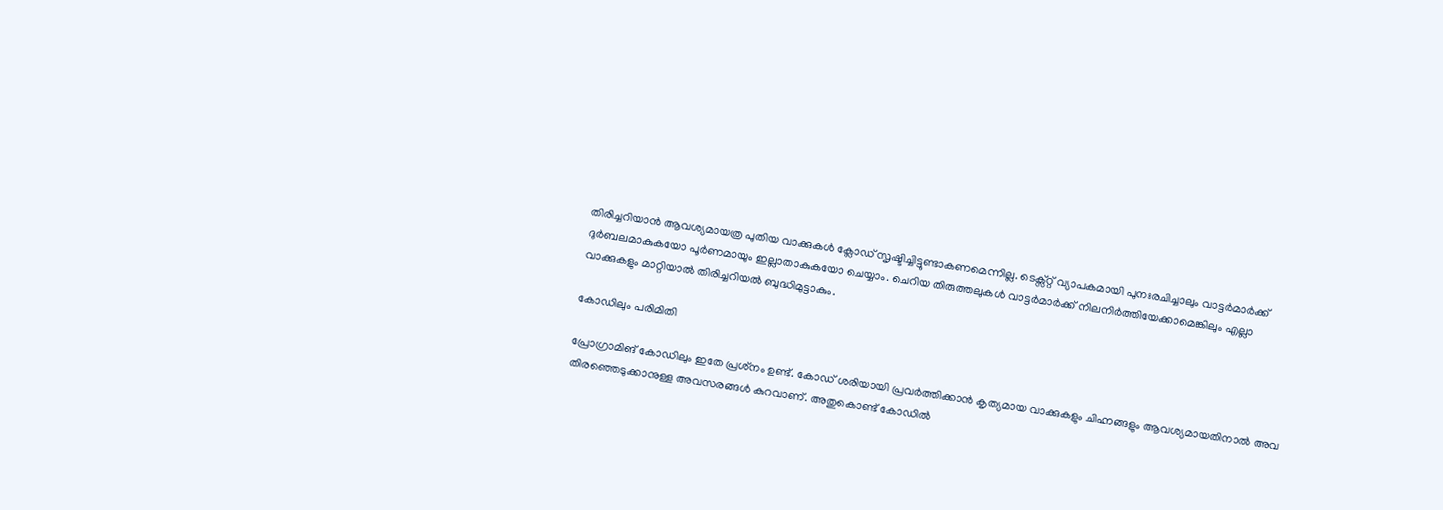തിരിച്ചറിയാൻ ആവശ്യമായത്ര പുതിയ വാക്കുകൾ ക്ലോഡ് സൃഷ്ടിച്ചിട്ടുണ്ടാകണമെന്നില്ല. ടെക്സ്റ്റ് വ്യാപകമായി പുനഃരചിച്ചാലും വാട്ടർമാർക്ക് ദുർബലമാകുകയോ പൂർണമായും ഇല്ലാതാകുകയോ ചെയ്യാം. ചെറിയ തിരുത്തലുകൾ വാട്ടർമാർക്ക് നിലനിർത്തിയേക്കാമെങ്കിലും എല്ലാ വാക്കുകളും മാറ്റിയാൽ തിരിച്ചറിയൽ ബുദ്ധിമുട്ടാകും.

കോഡിലും പരിമിതി

പ്രോഗ്രാമിങ് കോഡിലും ഇതേ പ്രശ്‍നം ഉണ്ട്. കോഡ് ശരിയായി പ്രവർത്തിക്കാൻ കൃത്യമായ വാക്കുകളും ചിഹ്നങ്ങളും ആവശ്യമായതിനാൽ അവ തിരഞ്ഞെടുക്കാനുള്ള അവസരങ്ങൾ കുറവാണ്. അതുകൊണ്ട് കോഡിൽ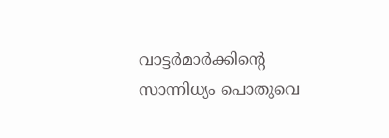വാട്ടർമാർക്കിന്റെ സാന്നിധ്യം പൊതുവെ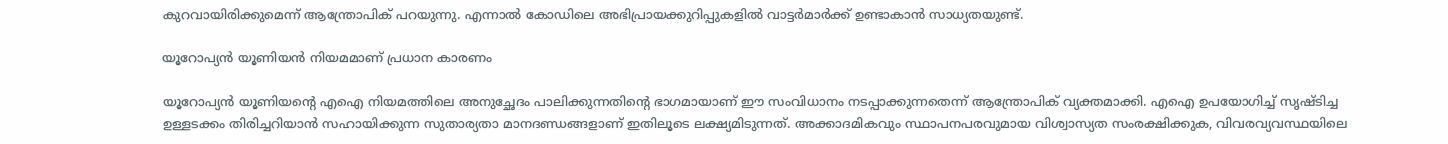കുറവായിരിക്കുമെന്ന് ആന്ത്രോപിക് പറയുന്നു. എന്നാൽ കോഡിലെ അഭിപ്രായക്കുറിപ്പുകളിൽ വാട്ടർമാർക്ക് ഉണ്ടാകാൻ സാധ്യതയുണ്ട്.

യൂറോപ്യൻ യൂണിയൻ നിയമമാണ് പ്രധാന കാരണം

യൂറോപ്യൻ യൂണിയന്റെ എഐ നിയമത്തിലെ അനുച്ഛേദം പാലിക്കുന്നതിന്റെ ഭാഗമായാണ് ഈ സംവിധാനം നടപ്പാക്കുന്നതെന്ന് ആന്ത്രോപിക് വ്യക്തമാക്കി. എഐ ഉപയോഗിച്ച് സൃഷ്‍ടിച്ച ഉള്ളടക്കം തിരിച്ചറിയാൻ സഹായിക്കുന്ന സുതാര്യതാ മാനദണ്ഡങ്ങളാണ് ഇതിലൂടെ ലക്ഷ്യമിടുന്നത്. അക്കാദമികവും സ്ഥാപനപരവുമായ വിശ്വാസ്യത സംരക്ഷിക്കുക, വിവരവ്യവസ്ഥയിലെ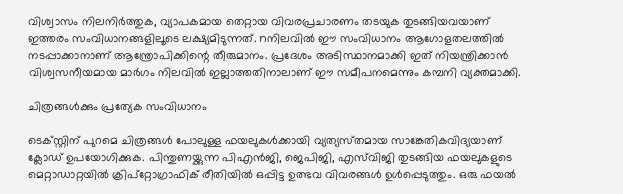വിശ്വാസം നിലനിർത്തുക, വ്യാപകമായ തെറ്റായ വിവരപ്രചാരണം തടയുക തുടങ്ങിയവയാണ് ഇത്തരം സംവിധാനങ്ങളിലൂടെ ലക്ഷ്യമിടുന്നത്. nനിലവിൽ ഈ സംവിധാനം ആഗോളതലത്തിൽ നടപ്പാക്കാനാണ് ആന്ത്രോപിക്കിന്റെ തീരുമാനം. പ്രദേശം അടിസ്ഥാനമാക്കി ഇത് നിയന്ത്രിക്കാൻ വിശ്വസനീയമായ മാർഗം നിലവിൽ ഇല്ലാത്തതിനാലാണ് ഈ സമീപനമെന്നും കമ്പനി വ്യക്തമാക്കി.

ചിത്രങ്ങൾക്കും പ്രത്യേക സംവിധാനം

ടെക്സ്റ്റിന് പുറമെ ചിത്രങ്ങൾ പോലുള്ള ഫയലുകൾക്കായി വ്യത്യസ്‍തമായ സാങ്കേതികവിദ്യയാണ് ക്ലോഡ് ഉപയോഗിക്കുക. പിന്തുണയ്ക്കുന്ന പിഎൻജി, ജെപിജി, എസ്‌വിജി തുടങ്ങിയ ഫയലുകളുടെ മെറ്റാഡാറ്റയിൽ ക്രിപ്റ്റോഗ്രാഫിക് രീതിയിൽ ഒപ്പിട്ട ഉത്ഭവ വിവരങ്ങൾ ഉൾപ്പെടുത്തും. ഒരു ഫയൽ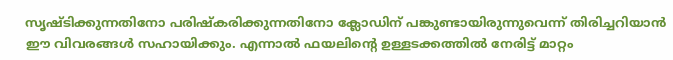സൃഷ്ടിക്കുന്നതിനോ പരിഷ്‍കരിക്കുന്നതിനോ ക്ലോഡിന് പങ്കുണ്ടായിരുന്നുവെന്ന് തിരിച്ചറിയാൻ ഈ വിവരങ്ങൾ സഹായിക്കും. എന്നാൽ ഫയലിന്റെ ഉള്ളടക്കത്തിൽ നേരിട്ട് മാറ്റം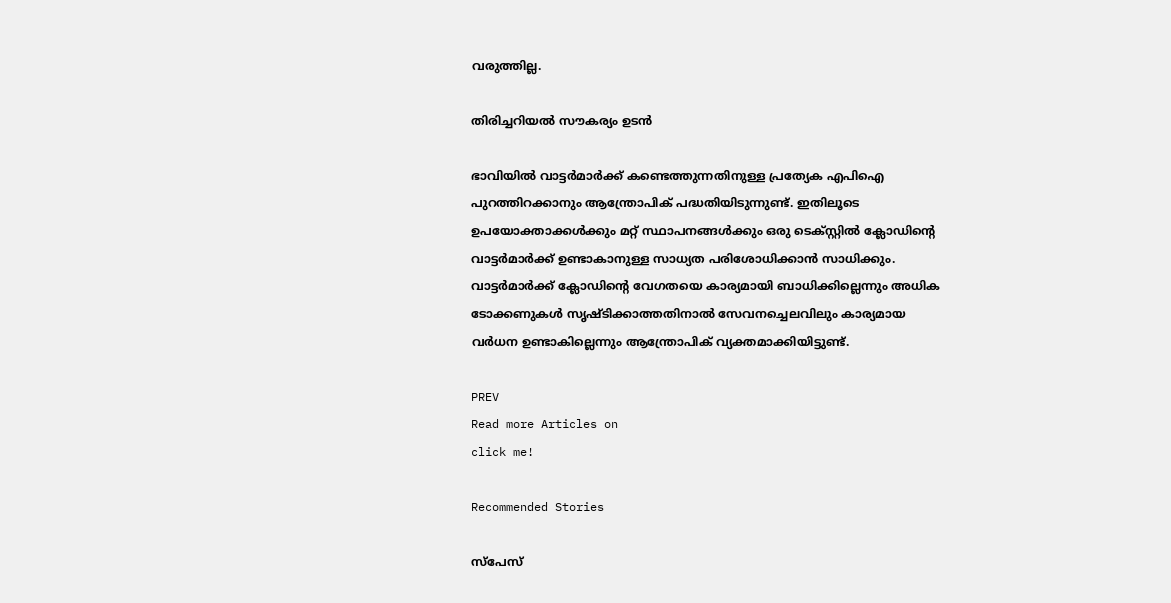വരുത്തില്ല.

തിരിച്ചറിയൽ സൗകര്യം ഉടൻ

ഭാവിയിൽ വാട്ടർമാർക്ക് കണ്ടെത്തുന്നതിനുള്ള പ്രത്യേക എപിഐ പുറത്തിറക്കാനും ആന്ത്രോപിക് പദ്ധതിയിടുന്നുണ്ട്. ഇതിലൂടെ ഉപയോക്താക്കൾക്കും മറ്റ് സ്ഥാപനങ്ങൾക്കും ഒരു ടെക്സ്റ്റിൽ ക്ലോഡിന്റെ വാട്ടർമാർക്ക് ഉണ്ടാകാനുള്ള സാധ്യത പരിശോധിക്കാൻ സാധിക്കും. വാട്ടർമാർക്ക് ക്ലോഡിന്റെ വേഗതയെ കാര്യമായി ബാധിക്കില്ലെന്നും അധിക ടോക്കണുകൾ സൃഷ്‍ടിക്കാത്തതിനാൽ സേവനച്ചെലവിലും കാര്യമായ വർധന ഉണ്ടാകില്ലെന്നും ആന്ത്രോപിക് വ്യക്തമാക്കിയിട്ടുണ്ട്.

PREV
Read more Articles on
click me!

Recommended Stories

സ്പേസ്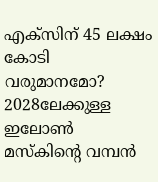എക്സിന് 45 ലക്ഷം കോടി വരുമാനമോ? 2028ലേക്കുള്ള ഇലോൺ മസ്‍കിന്‍റെ വമ്പൻ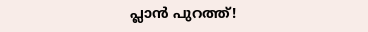പ്ലാൻ പുറത്ത്!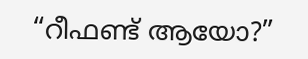“റീഫണ്ട് ആയോ?”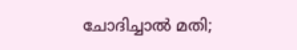ചോദിച്ചാൽ മതി;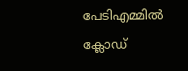പേടിഎമ്മിൽ ക്ലോഡ്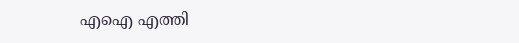എഐ എത്തി